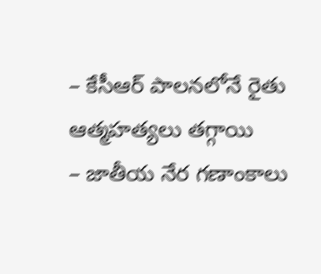– కేసీఆర్ పాలనలోనే రైతు ఆత్మహత్యలు తగ్గాయి
– జాతీయ నేర గణాంకాలు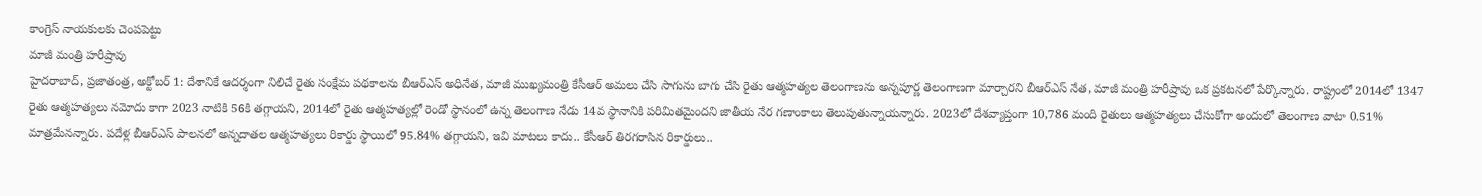కాంగ్రెస్ నాయకులకు చెంపపెట్టు
మాజీ మంత్రి హరీష్రావు
హైదరాబాద్, ప్రజాతంత్ర, అక్టోబర్ 1: దేశానికే ఆదర్శంగా నిలిచే రైతు సంక్షేమ పథకాలను బీఆర్ఎస్ అధినేత, మాజీ ముఖ్యమంత్రి కేసీఆర్ అమలు చేసి సాగును బాగు చేసి రైతు ఆత్మహత్యల తెలంగాణను అన్నపూర్ణ తెలంగాణగా మార్చారని బీఆర్ఎస్ నేత, మాజీ మంత్రి హరీష్రావు ఒక ప్రకటనలో పేర్కొన్నారు. రాష్ట్రంలో 2014లో 1347 రైతు ఆత్మహత్యలు నమోదు కాగా 2023 నాటికి 56కి తగ్గాయని, 2014లో రైతు ఆత్మహత్యల్లో రెండో స్థానంలో ఉన్న తెలంగాణ నేడు 14వ స్థానానికి పరిమితమైందని జాతీయ నేర గణాంకాలు తెలుపుతున్నాయన్నారు. 2023లో దేశవ్యాప్తంగా 10,786 మంది రైతులు ఆత్మహత్యలు చేసుకోగా అందులో తెలంగాణ వాటా 0.51% మాత్రమేనన్నారు. పదేళ్ల బీఆర్ఎస్ పాలనలో అన్నదాతల ఆత్మహత్యలు రికార్డు స్థాయిలో 95.84% తగ్గాయని, ఇవి మాటలు కాదు.. కేసీఆర్ తిరగరాసిన రికార్డులు..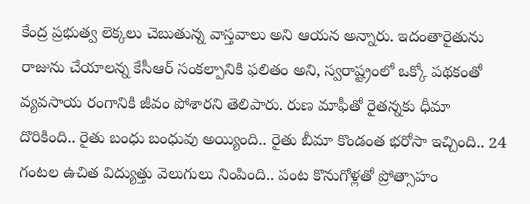కేంద్ర ప్రభుత్వ లెక్కలు చెబుతున్న వాస్తవాలు అని ఆయన అన్నారు. ఇదంతారైతును రాజును చేయాలన్న కేసీఆర్ సంకల్పానికి ఫలితం అని, స్వరాష్ట్రంలో ఒక్కో పథకంతో వ్యవసాయ రంగానికి జీవం పోశారని తెలిపారు. రుణ మాఫీతో రైతన్నకు ధీమా దొరికింది.. రైతు బంధు బంధువు అయ్యింది.. రైతు బీమా కొండంత భరోసా ఇచ్చింది.. 24 గంటల ఉచిత విద్యుత్తు వెలుగులు నింపింది.. పంట కొనుగోళ్లతో ప్రోత్సాహం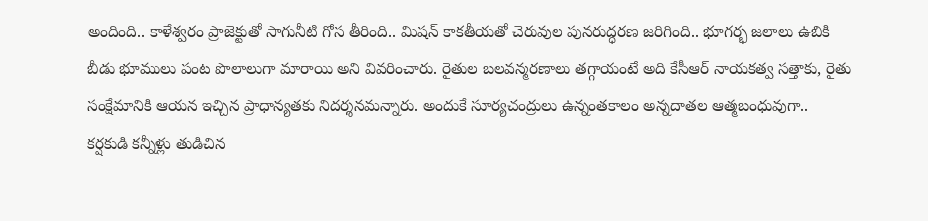అందింది.. కాళేశ్వరం ప్రాజెక్టుతో సాగునీటి గోస తీరింది.. మిషన్ కాకతీయతో చెరువుల పునరుద్ధరణ జరిగింది.. భూగర్భ జలాలు ఉబికి బీడు భూములు పంట పొలాలుగా మారాయి అని వివరించారు. రైతుల బలవన్మరణాలు తగ్గాయంటే అది కేసీఆర్ నాయకత్వ సత్తాకు, రైతు సంక్షేమానికి ఆయన ఇచ్చిన ప్రాధాన్యతకు నిదర్శనమన్నారు. అందుకే సూర్యచంద్రులు ఉన్నంతకాలం అన్నదాతల ఆత్మబంధువుగా.. కర్షకుడి కన్నీళ్లు తుడిచిన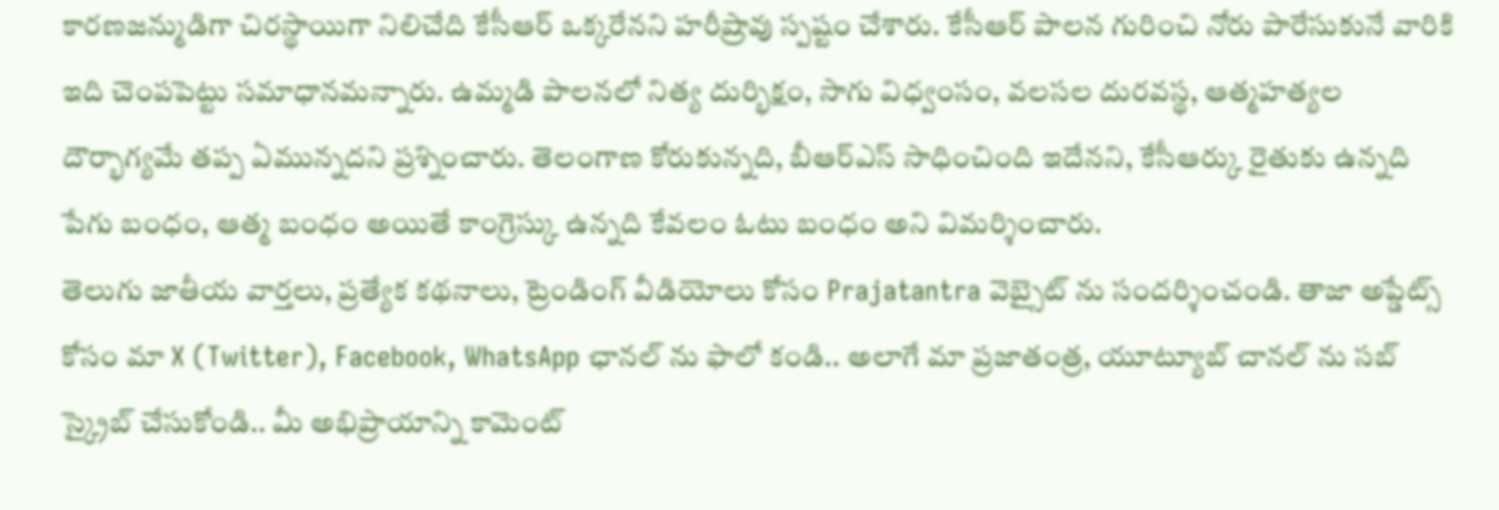కారణజన్ముడిగా చిరస్థాయిగా నిలిచేది కేసీఆర్ ఒక్కరేనని హరీష్రావు స్పష్టం చేశారు. కేసీఆర్ పాలన గురించి నోరు పారేసుకునే వారికి ఇది చెంపపెట్టు సమాధానమన్నారు. ఉమ్మడి పాలనలో నిత్య దుర్భిక్షం, సాగు విధ్వంసం, వలసల దురవస్థ, ఆత్మహత్యల దౌర్భాగ్యమే తప్ప ఏమున్నదని ప్రశ్నించారు. తెలంగాణ కోరుకున్నది, బీఆర్ఎస్ సాధించింది ఇదేనని, కేసీఆర్కు రైతుకు ఉన్నది పేగు బంధం, ఆత్మ బంధం అయితే కాంగ్రెస్కు ఉన్నది కేవలం ఓటు బంధం అని విమర్శించారు.
తెలుగు జాతీయ వార్తలు, ప్రత్యేక కథనాలు, ట్రెండింగ్ వీడియోలు కోసం Prajatantra వెబ్సైట్ ను సందర్శించండి. తాజా అప్డేట్స్ కోసం మా X (Twitter), Facebook, WhatsApp ఛానల్ ను ఫాలో కండి.. అలాగే మా ప్రజాతంత్ర, యూట్యూబ్ చానల్ ను సబ్ స్క్రైబ్ చేసుకోండి.. మీ అభిప్రాయాన్ని కామెంట్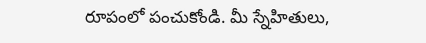రూపంలో పంచుకోండి. మీ స్నేహితులు,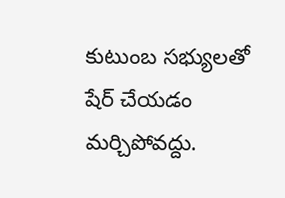కుటుంబ సభ్యులతో షేర్ చేయడం మర్చిపోవద్దు.